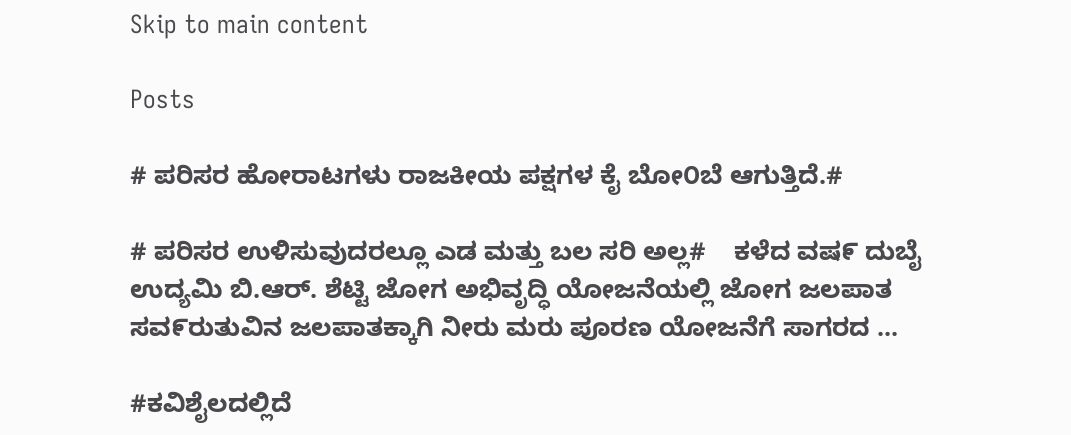Skip to main content

Posts

# ಪರಿಸರ ಹೋರಾಟಗಳು ರಾಜಕೀಯ ಪಕ್ಷಗಳ ಕೈ ಬೋ೦ಬೆ ಆಗುತ್ತಿದೆ.#

# ಪರಿಸರ ಉಳಿಸುವುದರಲ್ಲೂ ಎಡ ಮತ್ತು ಬಲ ಸರಿ ಅಲ್ಲ#    ಕಳೆದ ವಷ೯ ದುಬೈ ಉದ್ಯಮಿ ಬಿ.ಆರ್. ಶೆಟ್ಟಿ ಜೋಗ ಅಭಿವೃದ್ಧಿ ಯೋಜನೆಯಲ್ಲಿ ಜೋಗ ಜಲಪಾತ ಸವ೯ರುತುವಿನ ಜಲಪಾತಕ್ಕಾಗಿ ನೀರು ಮರು ಪೂರಣ ಯೋಜನೆಗೆ ಸಾಗರದ ...

#ಕವಿಶೈಲದಲ್ಲಿದೆ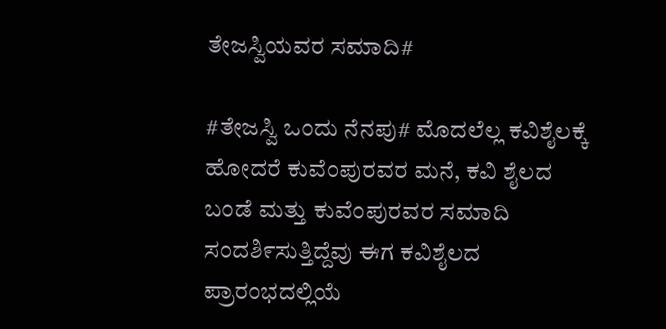ತೇಜಸ್ವಿಯವರ ಸಮಾದಿ#

#ತೇಜಸ್ವಿ ಒಂದು ನೆನಪು# ಮೊದಲೆಲ್ಲ ಕವಿಶೈಲಕ್ಕೆ ಹೋದರೆ ಕುವೆಂಪುರವರ ಮನೆ, ಕವಿ ಶೈಲದ ಬಂಡೆ ಮತ್ತು ಕುವೆಂಪುರವರ ಸಮಾದಿ ಸಂದಶಿ೯ಸುತ್ತಿದ್ದೆವು ಈಗ ಕವಿಶೈಲದ ಪ್ರಾರಂಭದಲ್ಲಿಯೆ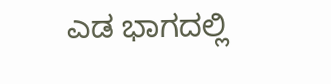ಎಡ ಭಾಗದಲ್ಲಿ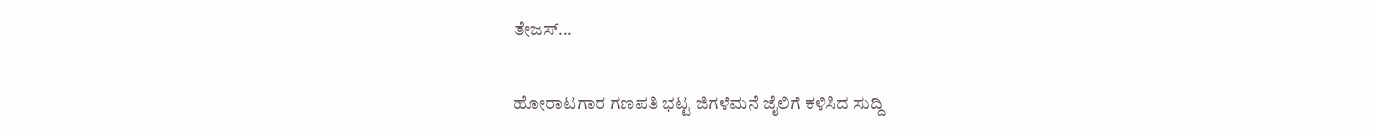ತೇಜಸ್...

ಹೋರಾಟಗಾರ ಗಣಪತಿ ಭಟ್ಟ ಜಿಗಳೆಮನೆ ಜೈಲಿಗೆ ಕಳಿಸಿದ ಸುದ್ದಿ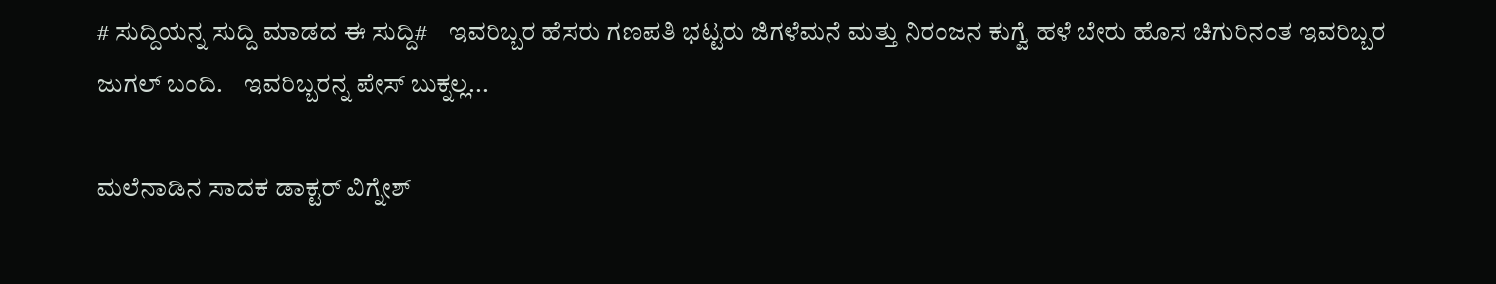# ಸುದ್ದಿಯನ್ನ ಸುದ್ದಿ ಮಾಡದ ಈ ಸುದ್ದಿ#    ಇವರಿಬ್ಬರ ಹೆಸರು ಗಣಪತಿ ಭಟ್ಟರು ಜಿಗಳೆಮನೆ ಮತ್ತು ನಿರಂಜನ ಕುಗ್ವೆ ಹಳೆ ಬೇರು ಹೊಸ ಚಿಗುರಿನಂತ ಇವರಿಬ್ಬರ ಜುಗಲ್ ಬಂದಿ.    ಇವರಿಬ್ಬರನ್ನ ಪೇಸ್ ಬುಕ್ನಲ್ಲ...

ಮಲೆನಾಡಿನ ಸಾದಕ ಡಾಕ್ಟರ್ ವಿಗ್ನೇಶ್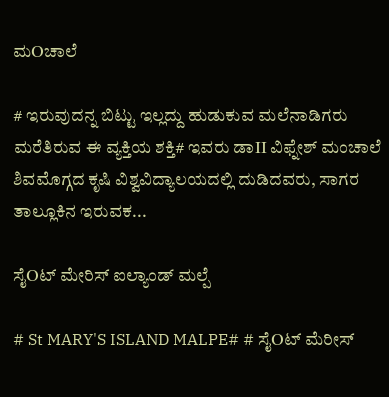ಮOಚಾಲೆ

# ಇರುವುದನ್ನ ಬಿಟ್ಟು ಇಲ್ಲದ್ದು ಹುಡುಕುವ ಮಲೆನಾಡಿಗರು ಮರೆತಿರುವ ಈ ವ್ಯಕ್ತಿಯ ಶಕ್ತಿ# ಇವರು ಡಾII ವಿಫ್ನೇಶ್ ಮಂಚಾಲೆ ಶಿವಮೊಗ್ಗದ ಕೃಷಿ ವಿಶ್ವವಿದ್ಯಾಲಯದಲ್ಲಿ ದುಡಿದವರು, ಸಾಗರ ತಾಲ್ಲೂಕಿನ ಇರುವಕ...

ಸೈOಟ್ ಮೇರಿಸ್ ಐಲ್ಯಾಂಡ್ ಮಲ್ಪೆ

# St MARY'S ISLAND MALPE# # ಸೈOಟ್ ಮೆರೀಸ್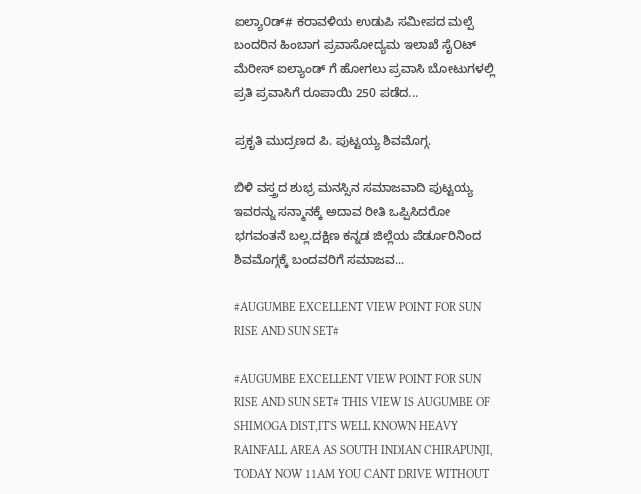ಐಲ್ಯಾ೦ಡ್# ಕರಾವಳಿಯ ಉಡುಪಿ ಸಮೀಪದ ಮಲ್ಪೆ ಬಂದರಿನ ಹಿಂಬಾಗ ಪ್ರವಾಸೋದ್ಯಮ ಇಲಾಖೆ ಸೈOಟ್ ಮೆರೀಸ್ ಐಲ್ಯಾಂಡ್ ಗೆ ಹೋಗಲು ಪ್ರವಾಸಿ ಬೋಟುಗಳಲ್ಲಿ ಪ್ರತಿ ಪ್ರವಾಸಿಗೆ ರೂಪಾಯಿ 250 ಪಡೆದ...

ಪ್ರಕೃತಿ ಮುದ್ರಣದ ಪಿ. ಪುಟ್ಟಯ್ಯ ಶಿವಮೊಗ್ಗ.

ಬಿಳಿ ವಸ್ತ್ರದ ಶುಭ್ರ ಮನಸ್ಸಿನ ಸಮಾಜವಾದಿ ಪುಟ್ಟಯ್ಯ ಇವರನ್ನು ಸನ್ಮಾನಕ್ಕೆ ಅದಾವ ರೀತಿ ಒಪ್ಪಿಸಿದರೋ ಭಗವಂತನೆ ಬಲ್ಲ.ದಕ್ಷಿಣ ಕನ್ನಡ ಜಿಲ್ಲೆಯ ಪೆರ್ಡೂರಿನಿಂದ ಶಿವಮೊಗ್ಗಕ್ಕೆ ಬಂದವರಿಗೆ ಸಮಾಜವ...

#AUGUMBE EXCELLENT VIEW POINT FOR SUN RISE AND SUN SET#

#AUGUMBE EXCELLENT VIEW POINT FOR SUN RISE AND SUN SET# THIS VIEW IS AUGUMBE OF SHIMOGA DIST,IT'S WELL KNOWN HEAVY RAINFALL AREA AS SOUTH INDIAN CHIRAPUNJI, TODAY NOW 11AM YOU CANT DRIVE WITHOUT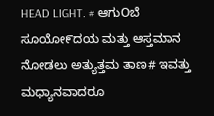HEAD LIGHT. # ಆಗುOಬೆ ಸೂಯೋ೯ದಯ ಮತ್ತು ಆಸ್ತಮಾನ ನೋಡಲು ಅತ್ಯುತ್ತಮ ತಾಣ# ಇವತ್ತು ಮಧ್ಯಾನವಾದರೂ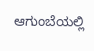ಆಗುಂಬೆಯಲ್ಲಿ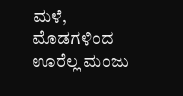ಮಳೆ, ಮೊಡಗಳಿಂದ ಊರೆಲ್ಲ ಮಂಜು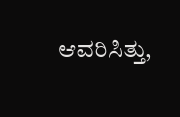ಆವರಿಸಿತ್ತು,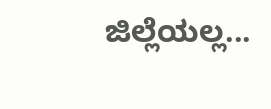ಜಿಲ್ಲೆಯಲ್ಲ...